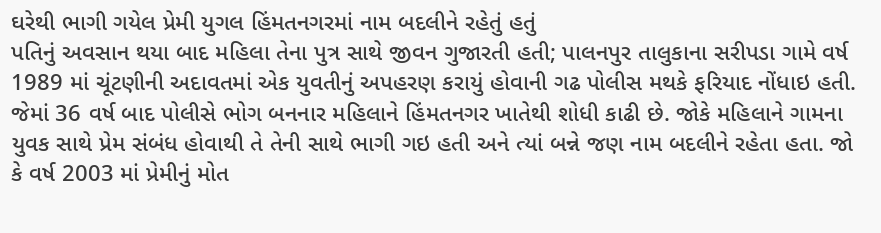ઘરેથી ભાગી ગયેલ પ્રેમી યુગલ હિંમતનગરમાં નામ બદલીને રહેતું હતું
પતિનું અવસાન થયા બાદ મહિલા તેના પુત્ર સાથે જીવન ગુજારતી હતી; પાલનપુર તાલુકાના સરીપડા ગામે વર્ષ 1989 માં ચૂંટણીની અદાવતમાં એક યુવતીનું અપહરણ કરાયું હોવાની ગઢ પોલીસ મથકે ફરિયાદ નોંધાઇ હતી. જેમાં 36 વર્ષ બાદ પોલીસે ભોગ બનનાર મહિલાને હિંમતનગર ખાતેથી શોધી કાઢી છે. જોકે મહિલાને ગામના યુવક સાથે પ્રેમ સંબંધ હોવાથી તે તેની સાથે ભાગી ગઇ હતી અને ત્યાં બન્ને જણ નામ બદલીને રહેતા હતા. જો કે વર્ષ 2003 માં પ્રેમીનું મોત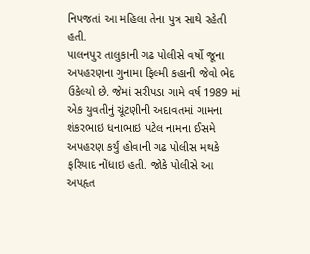નિપજતાં આ મહિલા તેના પુત્ર સાથે રહેતી હતી.
પાલનપુર તાલુકાની ગઢ પોલીસે વર્ષો જૂના અપહરણના ગુનામા ફિલ્મી કહાની જેવો ભેદ ઉકેલ્યો છે. જેમાં સરીપડા ગામે વર્ષ 1989 માં એક યુવતીનું ચૂંટણીની અદાવતમાં ગામના શંકરભાઇ ધનાભાઇ પટેલ નામના ઈસમે અપહરણ કર્યું હોવાની ગઢ પોલીસ મથકે ફરિયાદ નોંધાઇ હતી. જોકે પોલીસે આ અપહૃત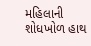મહિલાની શોધખોળ હાથ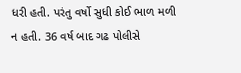ધરી હતી. પરંતુ વર્ષો સુધી કોઈ ભાળ મળી ન હતી. 36 વર્ષ બાદ ગઢ પોલીસે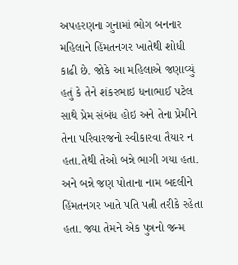અપહરણના ગુનામાં ભોગ બનનાર મહિલાને હિંમતનગર ખાતેથી શોધી કાઢી છે. જોકે આ મહિલાએ જણાવ્યું હતું કે તેને શંકરભાઇ ધનાભાઈ પટેલ સાથે પ્રેમ સંબંધ હોઇ અને તેના પ્રેમીને તેના પરિવારજનો સ્વીકારવા તૈયાર ન હતા.તેથી તેઓ બન્ને ભાગી ગયા હતા. અને બન્ને જણ પોતાના નામ બદલીને હિંમતનગર ખાતે પતિ પત્ની તરીકે રહેતા હતા. જ્યા તેમને એક પુત્રનો જન્મ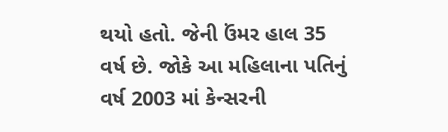થયો હતો. જેની ઉંમર હાલ 35 વર્ષ છે. જોકે આ મહિલાના પતિનું વર્ષ 2003 માં કેન્સરની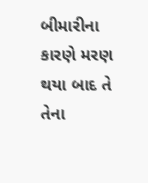બીમારીના કારણે મરણ થયા બાદ તે તેના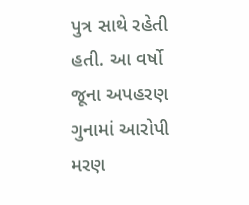પુત્ર સાથે રહેતી હતી. આ વર્ષો જૂના અપહરણ ગુનામાં આરોપી મરણ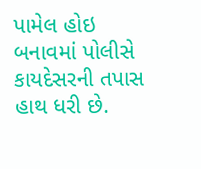પામેલ હોઇ બનાવમાં પોલીસે કાયદેસરની તપાસ હાથ ધરી છે.